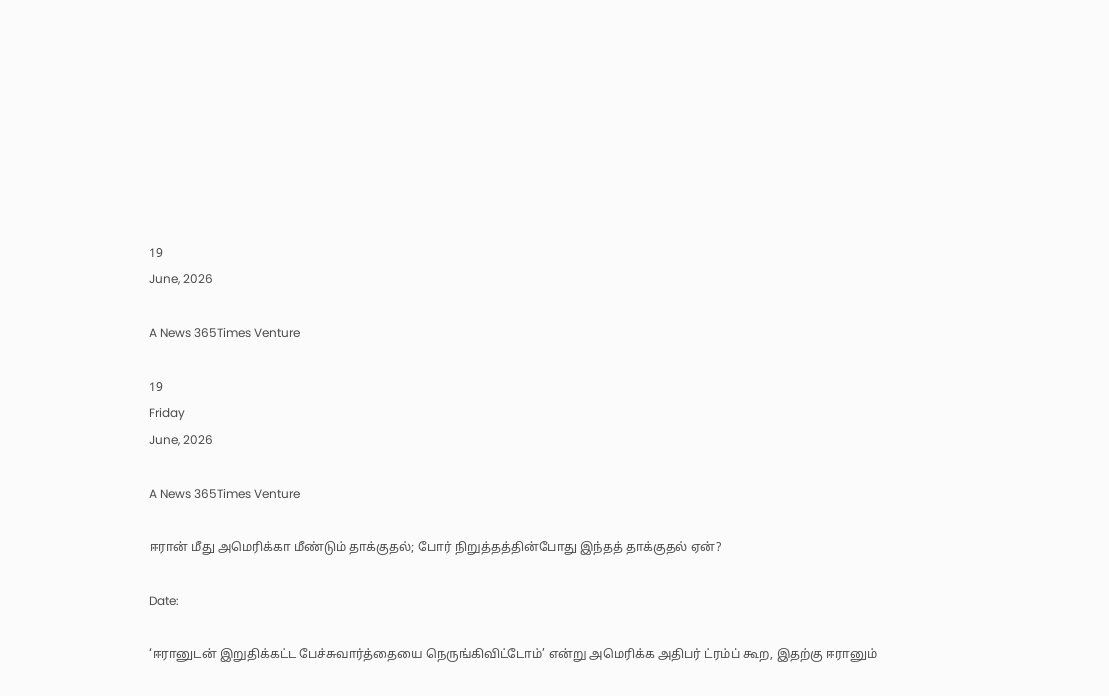19
June, 2026

A News 365Times Venture

19
Friday
June, 2026

A News 365Times Venture

ஈரான் மீது அமெரிக்கா மீண்டும் தாக்குதல்; போர் நிறுத்தத்தின்போது இந்தத் தாக்குதல் ஏன்?

Date:

‘ஈரானுடன் இறுதிக்கட்ட பேச்சுவார்த்தையை நெருங்கிவிட்டோம்’ என்று அமெரிக்க அதிபர் ட்ரம்ப் கூற, இதற்கு ஈரானும்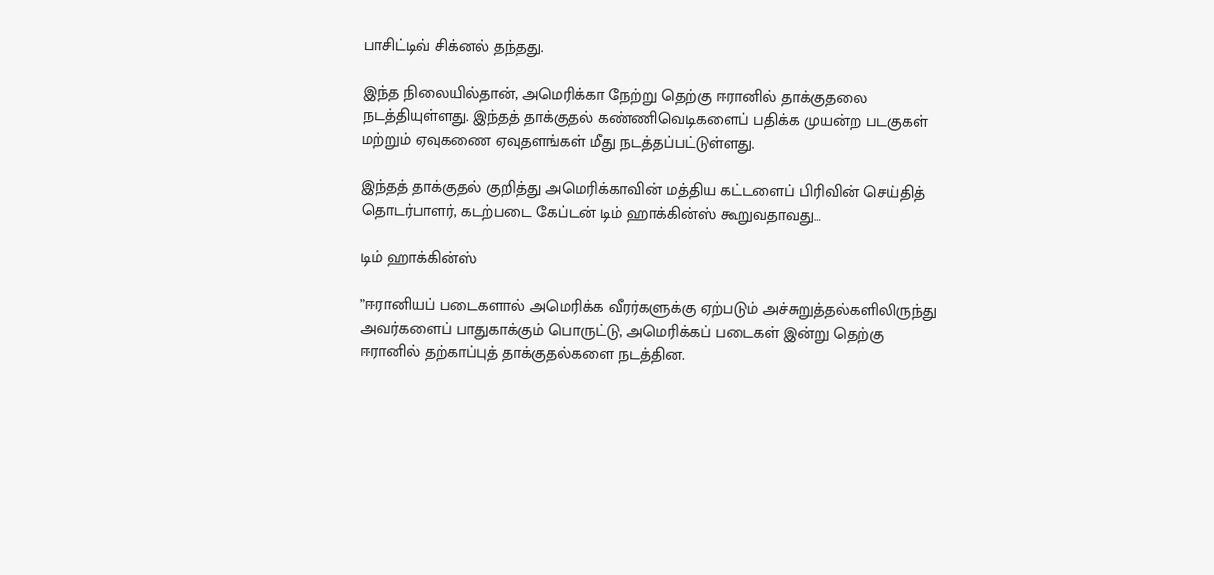பாசிட்டிவ் சிக்னல் தந்தது.

இந்த நிலையில்தான், அமெரிக்கா நேற்று தெற்கு ஈரானில் தாக்குதலை நடத்தியுள்ளது. இந்தத் தாக்குதல் கண்ணிவெடிகளைப் பதிக்க முயன்ற படகுகள் மற்றும் ஏவுகணை ஏவுதளங்கள் மீது நடத்தப்பட்டுள்ளது.

இந்தத் தாக்குதல் குறித்து அமெரிக்காவின் மத்திய கட்டளைப் பிரிவின் செய்தித் தொடர்பாளர், கடற்படை கேப்டன் டிம் ஹாக்கின்ஸ் கூறுவதாவது…

டிம் ஹாக்கின்ஸ்

”ஈரானியப் படைகளால் அமெரிக்க வீரர்களுக்கு ஏற்படும் அச்சுறுத்தல்களிலிருந்து அவர்களைப் பாதுகாக்கும் பொருட்டு, அமெரிக்கப் படைகள் இன்று தெற்கு ஈரானில் தற்காப்புத் தாக்குதல்களை நடத்தின.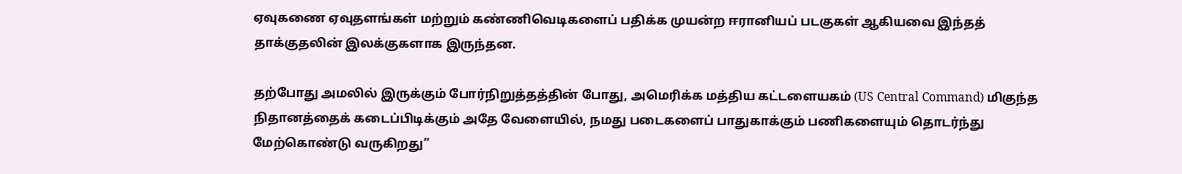ஏவுகணை ஏவுதளங்கள் மற்றும் கண்ணிவெடிகளைப் பதிக்க முயன்ற ஈரானியப் படகுகள் ஆகியவை இந்தத் தாக்குதலின் இலக்குகளாக இருந்தன.

தற்போது அமலில் இருக்கும் போர்நிறுத்தத்தின் போது, அமெரிக்க மத்திய கட்டளையகம் (US Central Command) மிகுந்த நிதானத்தைக் கடைப்பிடிக்கும் அதே வேளையில், நமது படைகளைப் பாதுகாக்கும் பணிகளையும் தொடர்ந்து மேற்கொண்டு வருகிறது”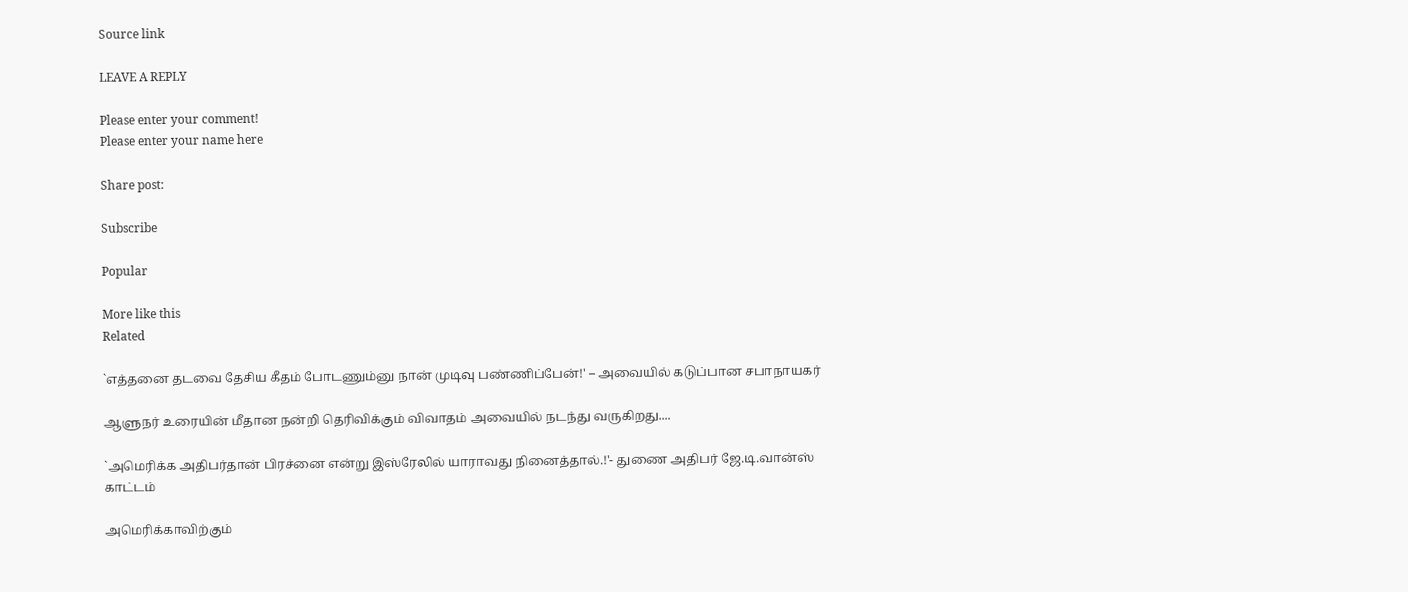Source link

LEAVE A REPLY

Please enter your comment!
Please enter your name here

Share post:

Subscribe

Popular

More like this
Related

`எத்தனை தடவை தேசிய கீதம் போடணும்னு நான் முடிவு பண்ணிப்பேன்!' – அவையில் கடுப்பான சபாநாயகர்

ஆளுநர் உரையின் மீதான நன்றி தெரிவிக்கும் விவாதம் அவையில் நடந்து வருகிறது....

`அமெரிக்க அதிபர்தான் பிரச்னை என்று இஸ்ரேலில் யாராவது நினைத்தால்.!'- துணை அதிபர் ஜே.டி.வான்ஸ் காட்டம்

அமெரிக்காவிற்கும்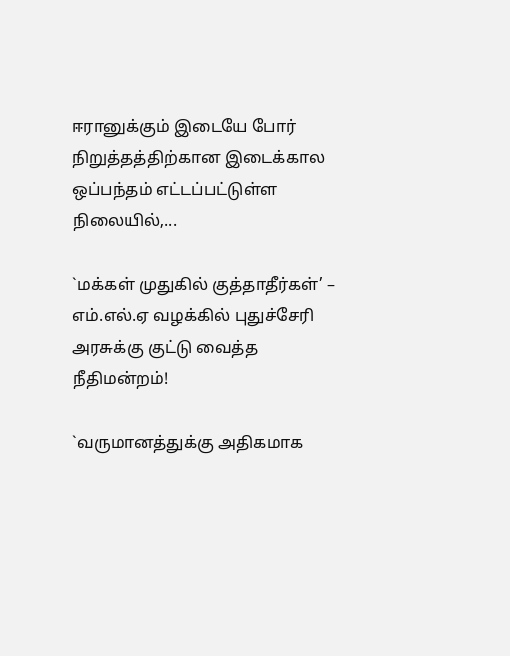ஈரானுக்கும் இடையே போர் நிறுத்தத்திற்கான இடைக்கால ஒப்பந்தம் எட்டப்பட்டுள்ள நிலையில்,...

`மக்கள் முதுகில் குத்தாதீர்கள்’ – எம்.எல்.ஏ வழக்கில் புதுச்சேரி அரசுக்கு குட்டு வைத்த நீதிமன்றம்!

`வருமானத்துக்கு அதிகமாக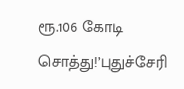ரூ.106 கோடி சொத்து!’புதுச்சேரி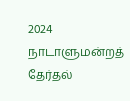2024 நாடாளுமன்றத் தேர்தல்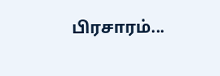பிரசாரம்...